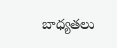బాధ్యతలు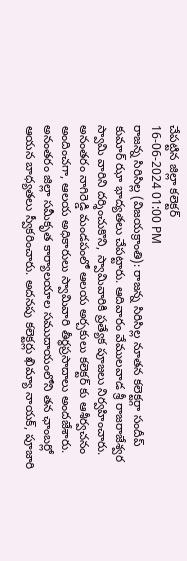చేపట్టిన జిల్లా కలెక్టర్
16-06-2024 01:00 PM
రాజన్న సిరిసిల్ల (విజయక్రాంతి): రాజన్న సిరిసిల్ల నూతన కలెక్టర్గా సందీప్ కుమార్ ఝా భాద్యతలు చేపట్టారు. ఆదివారం వేములవాడ శ్రీ రాజరాజేశ్వర స్వామి వారిని దర్శించుకొని, స్వామివారికి ప్రత్యేక పూజలు నిర్వహించారు. అనంతరం నాగిరెడ్డి మండపంలో ఆలయ అర్చకులు కలెక్టర్ కు ఆశీర్వచనం అందించగా, ఆలయ అధికారులు స్వామివారి తీర్థప్రసాదాలు అందజేశారు. అనంతరం జిల్లా సమీకృత కార్యాలయాల సముదాయంలోని తన ఛాంబర్లో ఆయన బాధ్యతలు స్వీకరించారు. అదనపు కలెక్టర్లు ఖిమ్యా నాయక్, పూజారి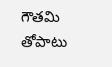గౌతమి తోపాటు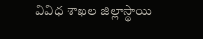వివిధ శాఖల జిల్లాస్థాయి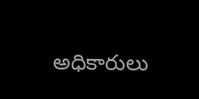అధికారులు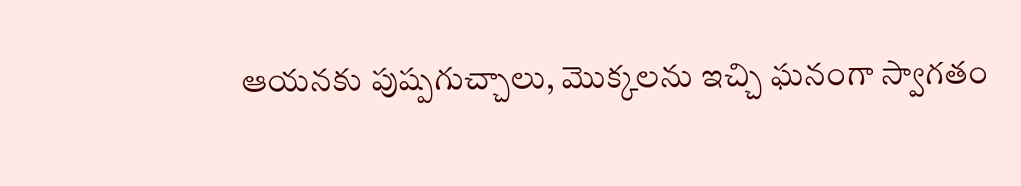ఆయనకు పుష్పగుచ్చాలు, మొక్కలను ఇచ్చి ఘనంగా స్వాగతం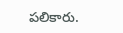పలికారు.